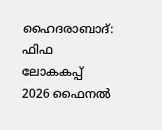ഹൈദരാബാദ്: ഫിഫ ലോകകപ്പ് 2026 ഫൈനൽ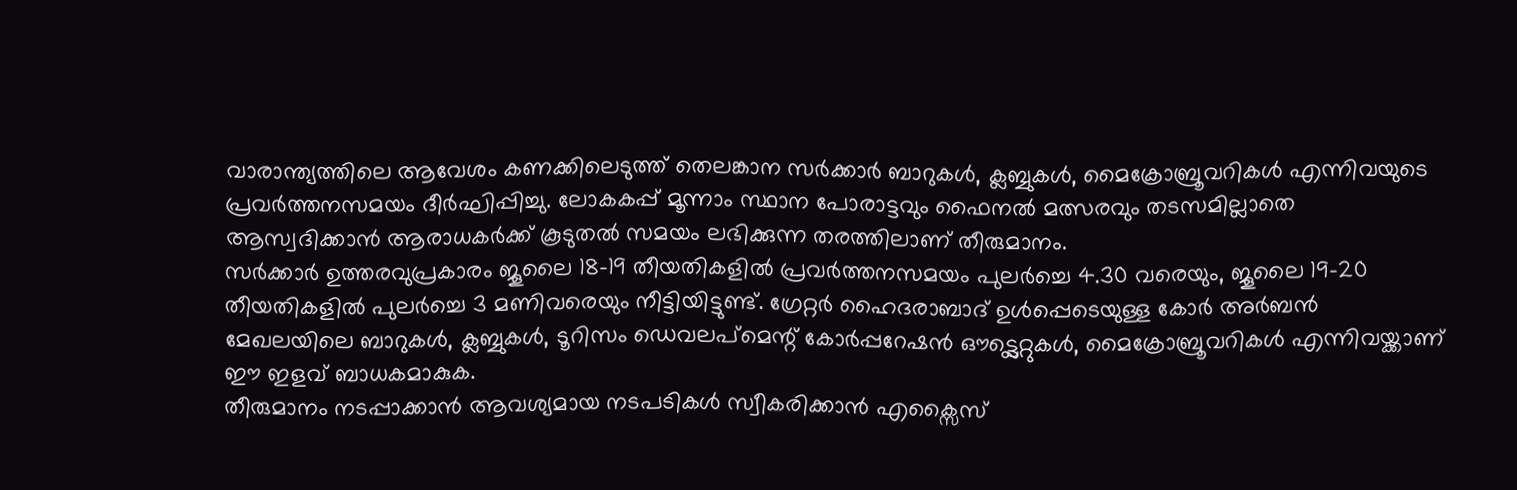വാരാന്ത്യത്തിലെ ആവേശം കണക്കിലെടുത്ത് തെലങ്കാന സർക്കാർ ബാറുകൾ, ക്ലബ്ബുകൾ, മൈക്രോബ്രൂവറികൾ എന്നിവയുടെ പ്രവർത്തനസമയം ദീർഘിപ്പിച്ചു. ലോകകപ്പ് മൂന്നാം സ്ഥാന പോരാട്ടവും ഫൈനൽ മത്സരവും തടസമില്ലാതെ ആസ്വദിക്കാൻ ആരാധകർക്ക് കൂടുതൽ സമയം ലഭിക്കുന്ന തരത്തിലാണ് തീരുമാനം.
സർക്കാർ ഉത്തരവുപ്രകാരം ജൂലൈ 18-19 തീയതികളിൽ പ്രവർത്തനസമയം പുലർച്ചെ 4.30 വരെയും, ജൂലൈ 19-20 തീയതികളിൽ പുലർച്ചെ 3 മണിവരെയും നീട്ടിയിട്ടുണ്ട്. ഗ്രേറ്റർ ഹൈദരാബാദ് ഉൾപ്പെടെയുള്ള കോർ അർബൻ മേഖലയിലെ ബാറുകൾ, ക്ലബ്ബുകൾ, ടൂറിസം ഡെവലപ്മെന്റ് കോർപ്പറേഷൻ ഔട്ട്ലെറ്റുകൾ, മൈക്രോബ്രൂവറികൾ എന്നിവയ്ക്കാണ് ഈ ഇളവ് ബാധകമാകുക.
തീരുമാനം നടപ്പാക്കാൻ ആവശ്യമായ നടപടികൾ സ്വീകരിക്കാൻ എക്സൈസ്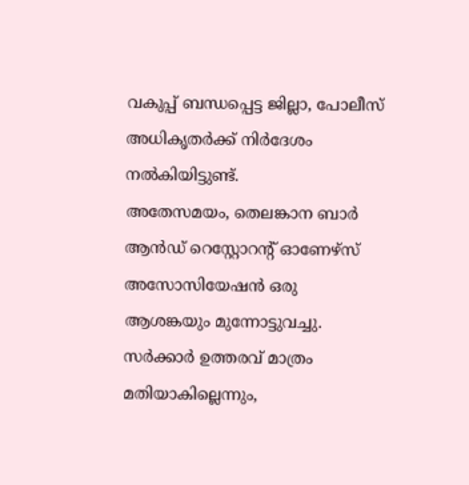വകുപ്പ് ബന്ധപ്പെട്ട ജില്ലാ, പോലീസ് അധികൃതർക്ക് നിർദേശം നൽകിയിട്ടുണ്ട്.
അതേസമയം, തെലങ്കാന ബാർ ആൻഡ് റെസ്റ്റോറന്റ് ഓണേഴ്സ് അസോസിയേഷൻ ഒരു ആശങ്കയും മുന്നോട്ടുവച്ചു. സർക്കാർ ഉത്തരവ് മാത്രം മതിയാകില്ലെന്നും,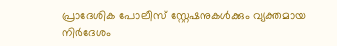പ്രാദേശിക പോലീസ് സ്റ്റേഷനുകൾക്കും വ്യക്തമായ നിർദേശം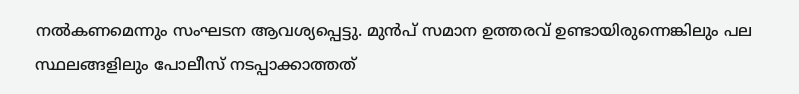നൽകണമെന്നും സംഘടന ആവശ്യപ്പെട്ടു. മുൻപ് സമാന ഉത്തരവ് ഉണ്ടായിരുന്നെങ്കിലും പല സ്ഥലങ്ങളിലും പോലീസ് നടപ്പാക്കാത്തത്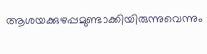ആശയക്കുഴപ്പമുണ്ടാക്കിയിരുന്നുവെന്നും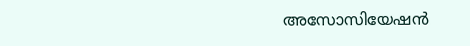അസോസിയേഷൻ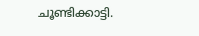ചൂണ്ടിക്കാട്ടി.